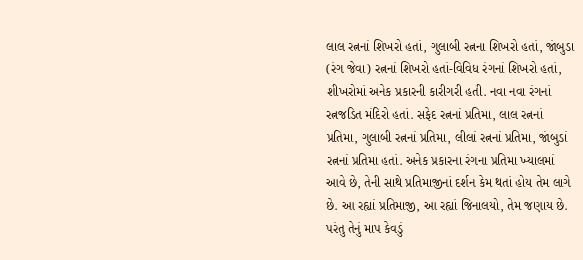લાલ રત્નનાં શિખરો હતાં, ગુલાબી રત્નના શિખરો હતાં, જાંબુડા
(રંગ જેવા) રત્નનાં શિખરો હતાં-વિવિધ રંગનાં શિખરો હતાં,
શીખરોમાં અનેક પ્રકારની કારીગરી હતી. નવા નવા રંગનાં
રત્નજડિત મંદિરો હતાં. સફેદ રત્નનાં પ્રતિમા, લાલ રત્નનાં
પ્રતિમા, ગુલાબી રત્નનાં પ્રતિમા, લીલાં રત્નનાં પ્રતિમા, જાંબુડાં
રત્નનાં પ્રતિમા હતાં. અનેક પ્રકારના રંગના પ્રતિમા ખ્યાલમાં
આવે છે, તેની સાથે પ્રતિમાજીનાં દર્શન કેમ થતાં હોય તેમ લાગે
છે. આ રહ્યાં પ્રતિમાજી, આ રહ્યાં જિનાલયો, તેમ જણાય છે.
પરંતુ તેનું માપ કેવડું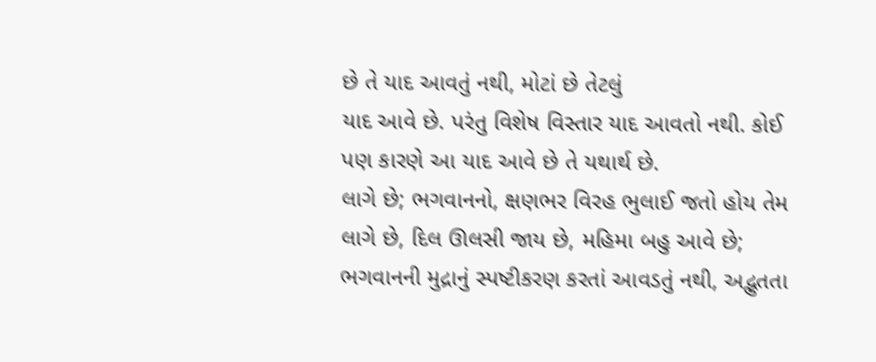છે તે યાદ આવતું નથી, મોટાં છે તેટલું
યાદ આવે છે. પરંતુ વિશેષ વિસ્તાર યાદ આવતો નથી. કોઈ
પણ કારણે આ યાદ આવે છે તે યથાર્થ છે.
લાગે છે; ભગવાનનો, ક્ષણભર વિરહ ભુલાઈ જતો હોય તેમ
લાગે છે, દિલ ઊલસી જાય છે, મહિમા બહુ આવે છે;
ભગવાનની મુદ્રાનું સ્પષ્ટીકરણ કરતાં આવડતું નથી, અદ્ભુતતા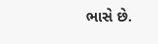ભાસે છે.